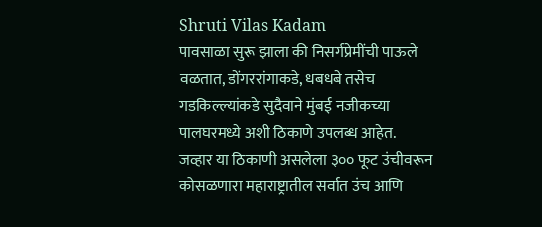Shruti Vilas Kadam
पावसाळा सुरू झाला की निसर्गप्रेमींची पाऊले वळतात, डोंगररांगाकडे, धबधबे तसेच गडकिल्ल्यांकडे सुदैवाने मुंबई नजीकच्या पालघरमध्ये अशी ठिकाणे उपलब्ध आहेत.
जव्हार या ठिकाणी असलेला ३०० फूट उंचीवरून कोसळणारा महाराष्ट्रातील सर्वात उंच आणि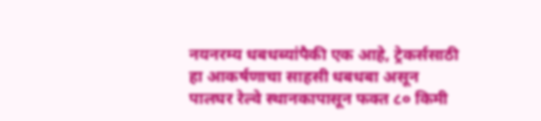नयनरम्य धबधब्यांपैकी एक आहे, ट्रेकर्ससाठी हा आकर्षणाचा साहसी धबधबा असून पालघर रेल्वे स्थानकापासून फक्त ८० किमी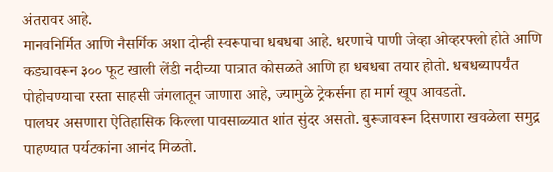अंतरावर आहे.
मानवनिर्मित आणि नैसर्गिक अशा दोन्ही स्वरूपाचा धबधबा आहे. धरणाचे पाणी जेव्हा ओव्हरफ्लो होते आणि कड्यावरून ३०० फूट खाली लेंडी नदीच्या पात्रात कोसळते आणि हा धबधबा तयार होतो. धबधब्यापर्यंत पोहोचण्याचा रस्ता साहसी जंगलातून जाणारा आहे, ज्यामुळे ट्रेकर्सना हा मार्ग खूप आवडतो.
पालघर असणारा ऐतिहासिक किल्ला पावसाळ्यात शांत सुंदर असतो. बुरूजावरून दिसणारा खवळेला समुद्र पाहण्यात पर्यटकांना आनंद मिळतो.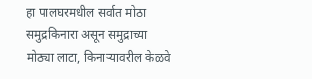हा पालघरमधील सर्वात मोठा समुद्रकिनारा असून समुद्राच्या मोठ्या लाटा, किनाऱ्यावरील केळवे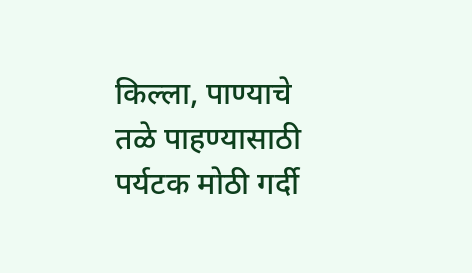किल्ला, पाण्याचे तळे पाहण्यासाठी पर्यटक मोठी गर्दी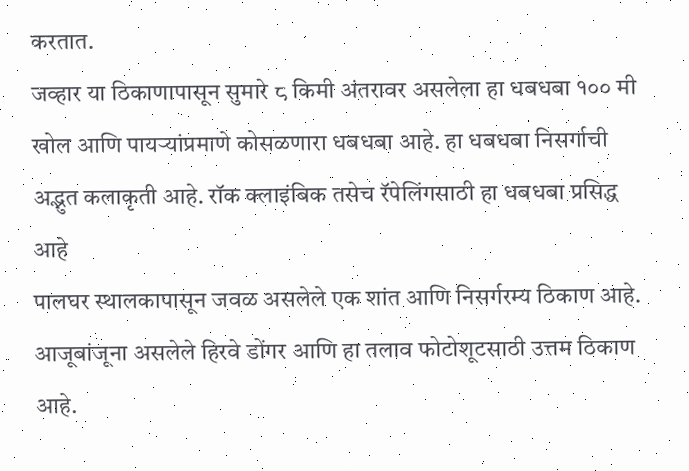करतात.
जव्हार या ठिकाणापासून सुमारे ८ किमी अंतरावर असलेला हा धबधबा १०० मी खोल आणि पायऱ्यांप्रमाणे कोसळणारा धबधबा आहे. हा धबधबा निसर्गाची अद्भुत कलाकृती आहे. रॉक क्लाइंबिक तसेच रॅपेलिंगसाठी हा धबधबा प्रसिद्ध आहे
पालघर स्थालकापासून जवळ असलेले एक शांत आणि निसर्गरम्य ठिकाण आहे. आजूबांजूना असलेले हिरवे डोंगर आणि हा तलाव फोटोशूटसाठी उत्तम ठिकाण आहे.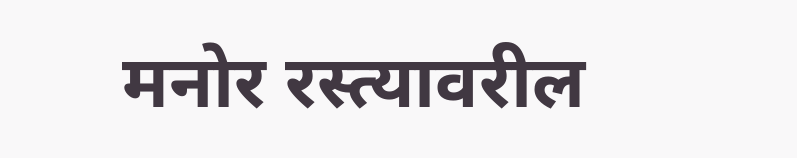मनोर रस्त्यावरील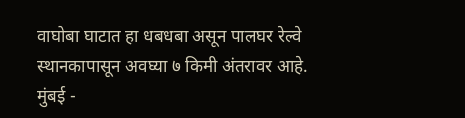वाघोबा घाटात हा धबधबा असून पालघर रेल्वे स्थानकापासून अवघ्या ७ किमी अंतरावर आहे.
मुंबई -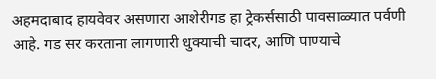अहमदाबाद हायवेवर असणारा आशेरीगड हा ट्रेकर्ससाठी पावसाळ्यात पर्वणी आहे. गड सर करताना लागणारी धुक्याची चादर, आणि पाण्याचे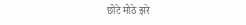छोटे मोठे झरे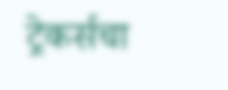ट्रेकर्सचा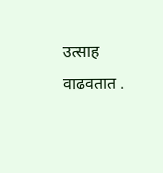उत्साह वाढवतात .